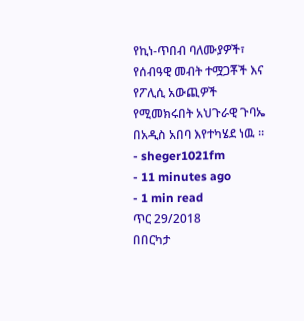የኪነ-ጥበብ ባለሙያዎች፣ የሰብዓዊ መብት ተሟጋቾች እና የፖሊሲ አውጪዎች የሚመክሩበት አህጉራዊ ጉባኤ በአዲስ አበባ እየተካሄደ ነዉ ።
- sheger1021fm
- 11 minutes ago
- 1 min read
ጥር 29/2018
በበርካታ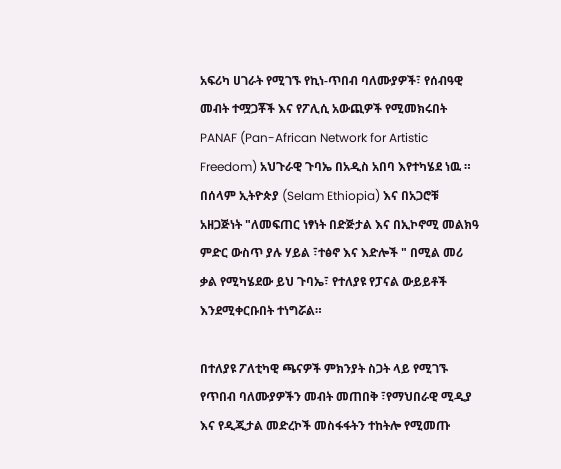አፍሪካ ሀገራት የሚገኙ የኪነ-ጥበብ ባለሙያዎች፣ የሰብዓዊ መብት ተሟጋቾች እና የፖሊሲ አውጪዎች የሚመክሩበት PANAF (Pan-African Network for Artistic Freedom) አህጉራዊ ጉባኤ በአዲስ አበባ እየተካሄደ ነዉ ።
በሰላም ኢትዮጵያ (Selam Ethiopia) እና በአጋሮቹ አዘጋጅነት "ለመፍጠር ነፃነት በድጅታል እና በኢኮኖሚ መልክዓ ምድር ውስጥ ያሉ ሃይል ፣ተፅኖ እና እድሎች " በሚል መሪ ቃል የሚካሄደው ይህ ጉባኤ፣ የተለያዩ የፓናል ውይይቶች እንደሚቀርቡበት ተነግሯል።

በተለያዩ ፖለቲካዊ ጫናዎች ምክንያት ስጋት ላይ የሚገኙ የጥበብ ባለሙያዎችን መብት መጠበቅ ፣የማህበራዊ ሚዲያ እና የዲጂታል መድረኮች መስፋፋትን ተከትሎ የሚመጡ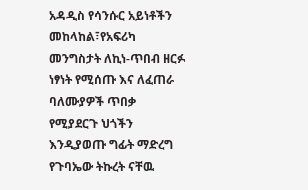አዳዲስ የሳንሱር አይነቶችን መከላከል፣የአፍሪካ መንግስታት ለኪነ-ጥበብ ዘርፉ ነፃነት የሚሰጡ እና ለፈጠራ ባለሙያዎች ጥበቃ የሚያደርጉ ህጎችን እንዲያወጡ ግፊት ማድረግ የጉባኤው ትኩረት ናቸዉ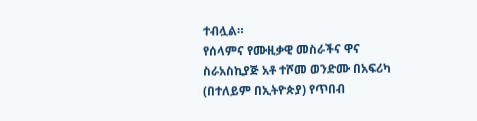ተብሏል።
የሰላምና የሙዚቃዊ መስራችና ዋና ስራአስኪያጅ አቶ ተሾመ ወንድሙ በአፍሪካ (በተለይም በኢትዮጵያ) የጥበብ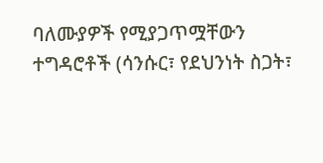ባለሙያዎች የሚያጋጥሟቸውን ተግዳሮቶች (ሳንሱር፣ የደህንነት ስጋት፣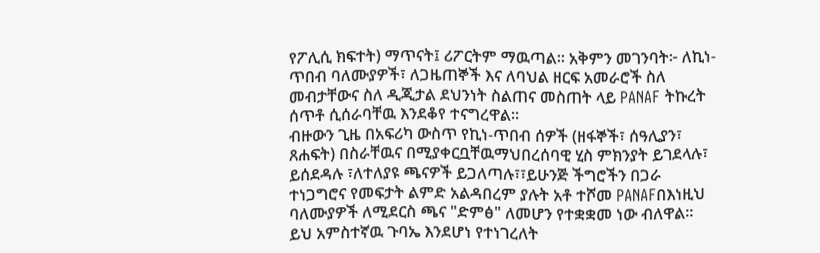የፖሊሲ ክፍተት) ማጥናት፤ ሪፖርትም ማዉጣል። አቅምን መገንባት፦ ለኪነ-ጥበብ ባለሙያዎች፣ ለጋዜጠኞች እና ለባህል ዘርፍ አመራሮች ስለ መብታቸውና ስለ ዲጂታል ደህንነት ስልጠና መስጠት ላይ PANAF ትኩረት ሰጥቶ ሲሰራባቸዉ እንደቆየ ተናግረዋል።
ብዙውን ጊዜ በአፍሪካ ውስጥ የኪነ-ጥበብ ሰዎች (ዘፋኞች፣ ሰዓሊያን፣ ጸሐፍት) በስራቸዉና በሚያቀርቧቸዉማህበረሰባዊ ሂስ ምክንያት ይገደላሉ፣ ይሰደዳሉ ፣ለተለያዩ ጫናዎች ይጋለጣሉ፣፣ይሁንጅ ችግሮችን በጋራ ተነጋግሮና የመፍታት ልምድ አልዳበረም ያሉት አቶ ተሾመ PANAFበእነዚህ ባለሙያዎች ለሚደርስ ጫና "ድምፅ" ለመሆን የተቋቋመ ነው ብለዋል።
ይህ አምስተኛዉ ጉባኤ እንደሆነ የተነገረለት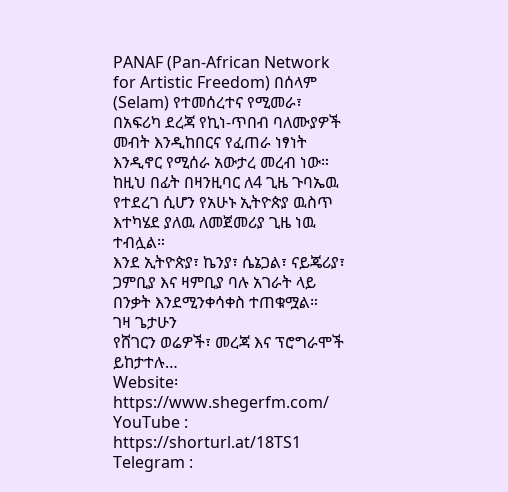PANAF (Pan-African Network for Artistic Freedom) በሰላም (Selam) የተመሰረተና የሚመራ፣ በአፍሪካ ደረጃ የኪነ-ጥበብ ባለሙያዎች መብት እንዲከበርና የፈጠራ ነፃነት እንዲኖር የሚሰራ አውታረ መረብ ነው።
ከዚህ በፊት በዛንዚባር ለ4 ጊዜ ጉባኤዉ የተደረገ ሲሆን የአሁኑ ኢትዮጵያ ዉስጥ እተካሄደ ያለዉ ለመጀመሪያ ጊዜ ነዉ ተብሏል።
እንደ ኢትዮጵያ፣ ኬንያ፣ ሴኔጋል፣ ናይጄሪያ፣ ጋምቢያ እና ዛምቢያ ባሉ አገራት ላይ በንቃት እንደሚንቀሳቀስ ተጠቁሟል።
ገዛ ጌታሁን
የሸገርን ወሬዎች፣ መረጃ እና ፕሮግራሞች ይከታተሉ…
Website፡ https://www.shegerfm.com/
YouTube : https://shorturl.at/18TS1
Telegram :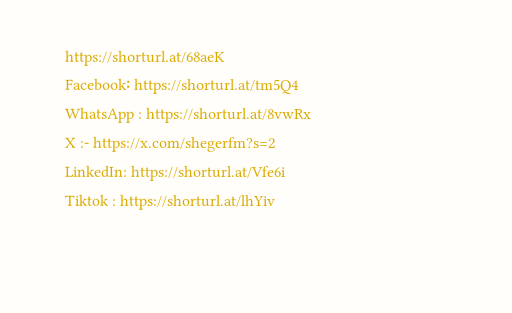https://shorturl.at/68aeK
Facebook፡ https://shorturl.at/tm5Q4
WhatsApp : https://shorturl.at/8vwRx
X :- https://x.com/shegerfm?s=2
LinkedIn: https://shorturl.at/Vfe6i
Tiktok : https://shorturl.at/lhYiv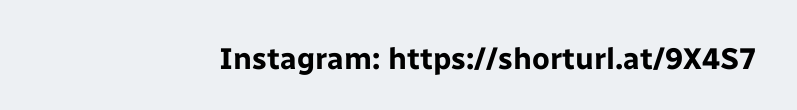Instagram: https://shorturl.at/9X4S7